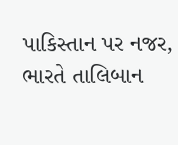પાકિસ્તાન પર નજર, ભારતે તાલિબાન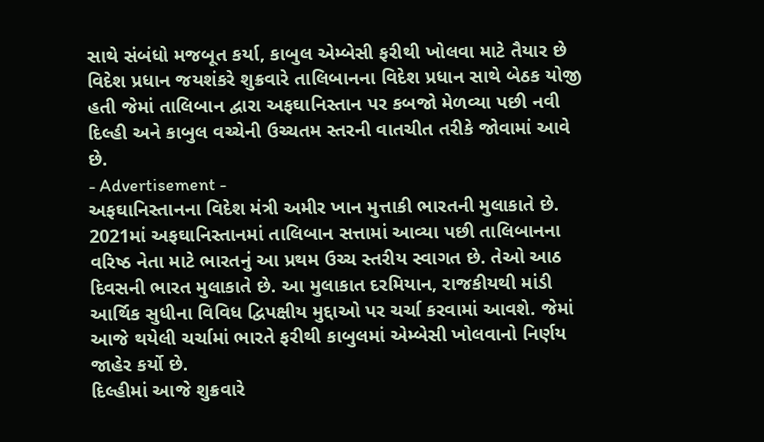સાથે સંબંધો મજબૂત કર્યા, કાબુલ એમ્બેસી ફરીથી ખોલવા માટે તૈયાર છે
વિદેશ પ્રધાન જયશંકરે શુક્રવારે તાલિબાનના વિદેશ પ્રધાન સાથે બેઠક યોજી હતી જેમાં તાલિબાન દ્વારા અફઘાનિસ્તાન પર કબજો મેળવ્યા પછી નવી દિલ્હી અને કાબુલ વચ્ચેની ઉચ્ચતમ સ્તરની વાતચીત તરીકે જોવામાં આવે છે.
- Advertisement -
અફઘાનિસ્તાનના વિદેશ મંત્રી અમીર ખાન મુત્તાકી ભારતની મુલાકાતે છે. 2021માં અફઘાનિસ્તાનમાં તાલિબાન સત્તામાં આવ્યા પછી તાલિબાનના વરિષ્ઠ નેતા માટે ભારતનું આ પ્રથમ ઉચ્ચ સ્તરીય સ્વાગત છે. તેઓ આઠ દિવસની ભારત મુલાકાતે છે. આ મુલાકાત દરમિયાન, રાજકીયથી માંડી આર્થિક સુધીના વિવિધ દ્વિપક્ષીય મુદ્દાઓ પર ચર્ચા કરવામાં આવશે. જેમાં આજે થયેલી ચર્ચામાં ભારતે ફરીથી કાબુલમાં એમ્બેસી ખોલવાનો નિર્ણય જાહેર કર્યો છે.
દિલ્હીમાં આજે શુક્રવારે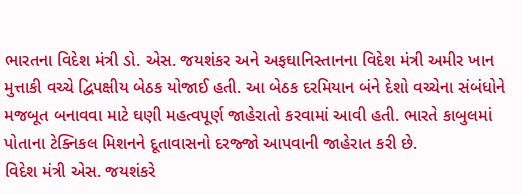ભારતના વિદેશ મંત્રી ડો. એસ. જયશંકર અને અફઘાનિસ્તાનના વિદેશ મંત્રી અમીર ખાન મુત્તાકી વચ્ચે દ્વિપક્ષીય બેઠક યોજાઈ હતી. આ બેઠક દરમિયાન બંને દેશો વચ્ચેના સંબંધોને મજબૂત બનાવવા માટે ઘણી મહત્વપૂર્ણ જાહેરાતો કરવામાં આવી હતી. ભારતે કાબુલમાં પોતાના ટેક્નિકલ મિશનને દૂતાવાસનો દરજ્જો આપવાની જાહેરાત કરી છે.
વિદેશ મંત્રી એસ. જયશંકરે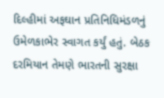દિલ્હીમાં અફઘાન પ્રતિનિધિમંડળનું ઉમેળકાભેર સ્વાગત કર્યું હતું. બેઠક દરમિયાન તેમણે ભારતની સુરક્ષા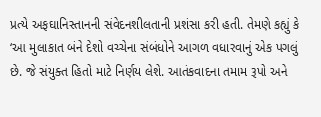પ્રત્યે અફઘાનિસ્તાનની સંવેદનશીલતાની પ્રશંસા કરી હતી. તેમણે કહ્યું કે ‘આ મુલાકાત બંને દેશો વચ્ચેના સંબંધોને આગળ વધારવાનું એક પગલું છે. જે સંયુક્ત હિતો માટે નિર્ણય લેશે. આતંકવાદના તમામ રૂપો અને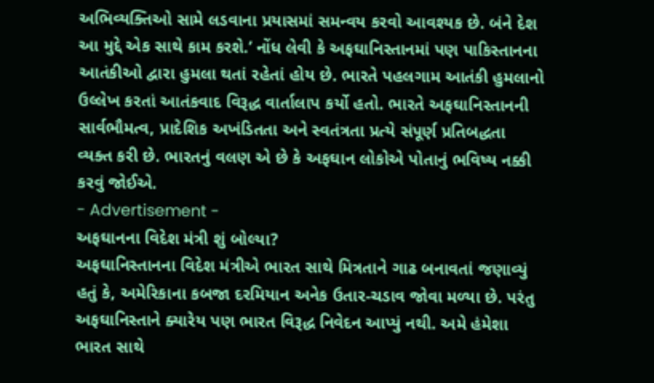અભિવ્યક્તિઓ સામે લડવાના પ્રયાસમાં સમન્વય કરવો આવશ્યક છે. બંને દેશ આ મુદ્દે એક સાથે કામ કરશે.’ નોંધ લેવી કે અફઘાનિસ્તાનમાં પણ પાકિસ્તાનના આતંકીઓ દ્વારા હુમલા થતાં રહેતાં હોય છે. ભારતે પહલગામ આતંકી હુમલાનો ઉલ્લેખ કરતાં આતંકવાદ વિરૂદ્ધ વાર્તાલાપ કર્યો હતો. ભારતે અફઘાનિસ્તાનની સાર્વભૌમત્વ, પ્રાદેશિક અખંડિતતા અને સ્વતંત્રતા પ્રત્યે સંપૂર્ણ પ્રતિબદ્ધતા વ્યક્ત કરી છે. ભારતનું વલણ એ છે કે અફઘાન લોકોએ પોતાનું ભવિષ્ય નક્કી કરવું જોઈએ.
- Advertisement -
અફઘાનના વિદેશ મંત્રી શું બોલ્યા?
અફઘાનિસ્તાનના વિદેશ મંત્રીએ ભારત સાથે મિત્રતાને ગાઢ બનાવતાં જણાવ્યું હતું કે, અમેરિકાના કબજા દરમિયાન અનેક ઉતાર-ચડાવ જોવા મળ્યા છે. પરંતુ અફઘાનિસ્તાને ક્યારેય પણ ભારત વિરૂદ્ધ નિવેદન આપ્યું નથી. અમે હંમેશા ભારત સાથે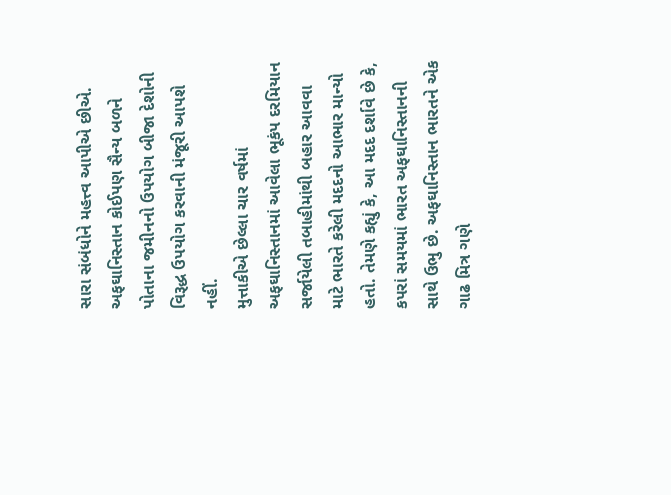સારા સંબંધોને મહત્ત્વ આપીએ છીએ. અફઘાનિસ્તાન કોઈપણ સૈન્ય બળને પોતાના જમીનનો ઉપયોગ બીજા દેશોની વિરૂદ્ધ ઉપયોગ કરવાની મંજૂરી આપશે નહીં.
મુત્તાકીએ છેલ્લા ચાર વર્ષમાં અફઘાનિસ્તાનમાં આવેલા ભૂકંપ દરમિયાન સર્જાયેલી તબાહીમાંથી બહાર આવવા માટે ભારતે કરેલી મદદનો આભાર માન્યો હતો. તેમણે કહ્યું કે, આ મદદ દર્શાવે છે કે, કપરાં સમયમાં ભારત અફઘાનિસ્તાનની સાથે ઉભુ છે. અફઘાનિસ્તાન ભારતને એક ગાઢ મિત્ર ગણે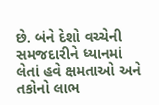છે. બંને દેશો વચ્ચેની સમજદારીને ધ્યાનમાં લેતાં હવે ક્ષમતાઓ અને તકોનો લાભ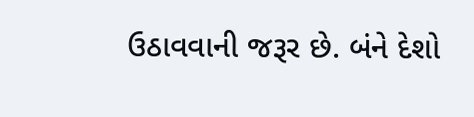ઉઠાવવાની જરૂર છે. બંને દેશો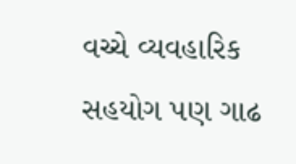વચ્ચે વ્યવહારિક સહયોગ પણ ગાઢ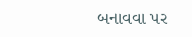બનાવવા પર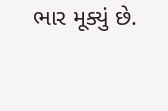ભાર મૂક્યું છે.